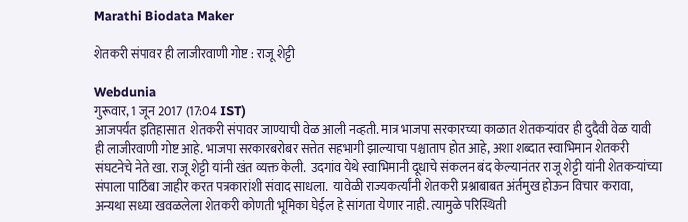Marathi Biodata Maker

शेतकरी संपावर ही लाजीरवाणी गोष्ट : राजू शेट्टी

Webdunia
गुरूवार, 1 जून 2017 (17:04 IST)
आजपर्यंत इतिहासात  शेतकरी संपावर जाण्याची वेळ आली नव्हती. मात्र भाजपा सरकारच्या काळात शेतकऱ्यांवर ही दुदैवी वेळ यावी ही लाजीरवाणी गोष्ट आहे. भाजपा सरकारबरोबर सत्तेत सहभागी झाल्याचा पश्चाताप होत आहे, अशा शब्दात स्वाभिमान शेतकरी संघटनेचे नेते खा. राजू शेट्टी यांनी खंत व्यक्त केली.  उदगांव येथे स्वाभिमानी दूधाचे संकलन बंद केल्यानंतर राजू शेट्टी यांनी शेतकऱ्यांच्या संपाला पाठिंबा जाहीर करत पत्रकारांशी संवाद साधला.  यावेळी राज्यकर्त्यांनी शेतकरी प्रश्नाबाबत अंर्तमुख होऊन विचार करावा, अन्यथा सध्या खवळलेला शेतकरी कोणती भूमिका घेईल हे सांगता येणार नाही. त्यामुळे परिस्थिती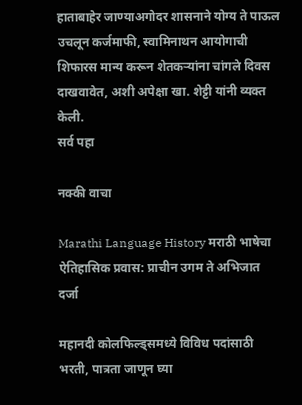हाताबाहेर जाण्याअगोदर शासनाने योग्य ते पाऊल उचलून कर्जमाफी, स्वामिनाथन आयोगाची शिफारस मान्य करून शेतकऱ्यांना चांगले दिवस दाखवावेत, अशी अपेक्षा खा. शेट्टी यांनी व्यक्त केली.
सर्व पहा

नक्की वाचा

Marathi Language History मराठी भाषेचा ऐतिहासिक प्रवास: प्राचीन उगम ते अभिजात दर्जा

महानदी कोलफिल्ड्समध्ये विविध पदांसाठी भरती, पात्रता जाणून घ्या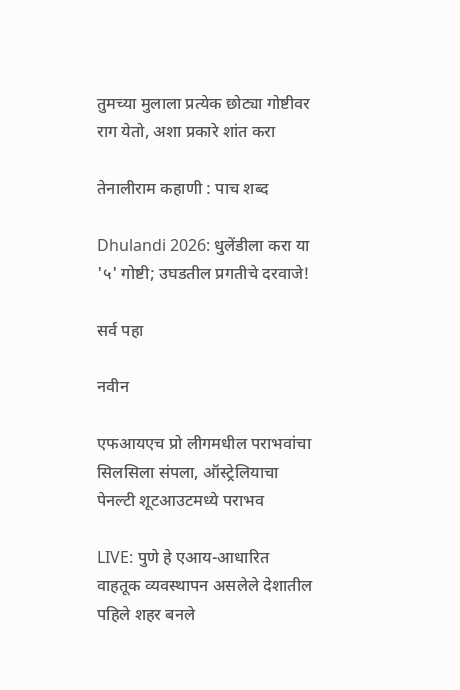तुमच्या मुलाला प्रत्येक छोट्या गोष्टीवर राग येतो, अशा प्रकारे शांत करा

तेनालीराम कहाणी : पाच शब्द

Dhulandi 2026: धुलेंडीला करा या '५' गोष्टी; उघडतील प्रगतीचे दरवाजे!

सर्व पहा

नवीन

एफआयएच प्रो लीगमधील पराभवांचा सिलसिला संपला, ऑस्ट्रेलियाचा पेनल्टी शूटआउटमध्ये पराभव

LIVE: पुणे हे एआय-आधारित वाहतूक व्यवस्थापन असलेले देशातील पहिले शहर बनले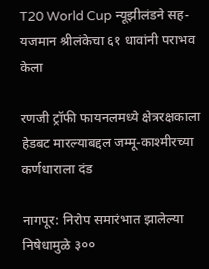T20 World Cup न्यूझीलंडने सह-यजमान श्रीलंकेचा ६१ धावांनी पराभव केला

रणजी ट्रॉफी फायनलमध्ये क्षेत्ररक्षकाला हेडबट मारल्याबद्दल जम्मू-काश्मीरच्या कर्णधाराला दंड

नागपूर: निरोप समारंभात झालेल्या निषेधामुळे ३००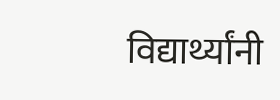विद्यार्थ्यांनी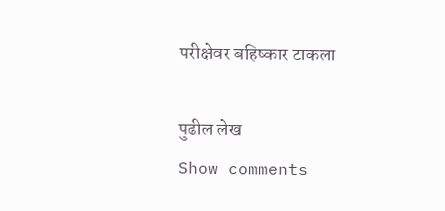परीक्षेवर बहिष्कार टाकला

पुढील लेख
Show comments